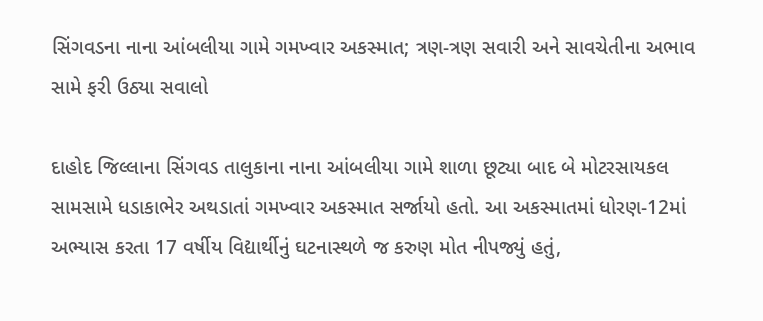સિંગવડના નાના આંબલીયા ગામે ગમખ્વાર અકસ્માત; ત્રણ-ત્રણ સવારી અને સાવચેતીના અભાવ સામે ફરી ઉઠ્યા સવાલો

દાહોદ જિલ્લાના સિંગવડ તાલુકાના નાના આંબલીયા ગામે શાળા છૂટ્યા બાદ બે મોટરસાયકલ સામસામે ધડાકાભેર અથડાતાં ગમખ્વાર અકસ્માત સર્જાયો હતો. આ અકસ્માતમાં ધોરણ-12માં અભ્યાસ કરતા 17 વર્ષીય વિદ્યાર્થીનું ઘટનાસ્થળે જ કરુણ મોત નીપજ્યું હતું,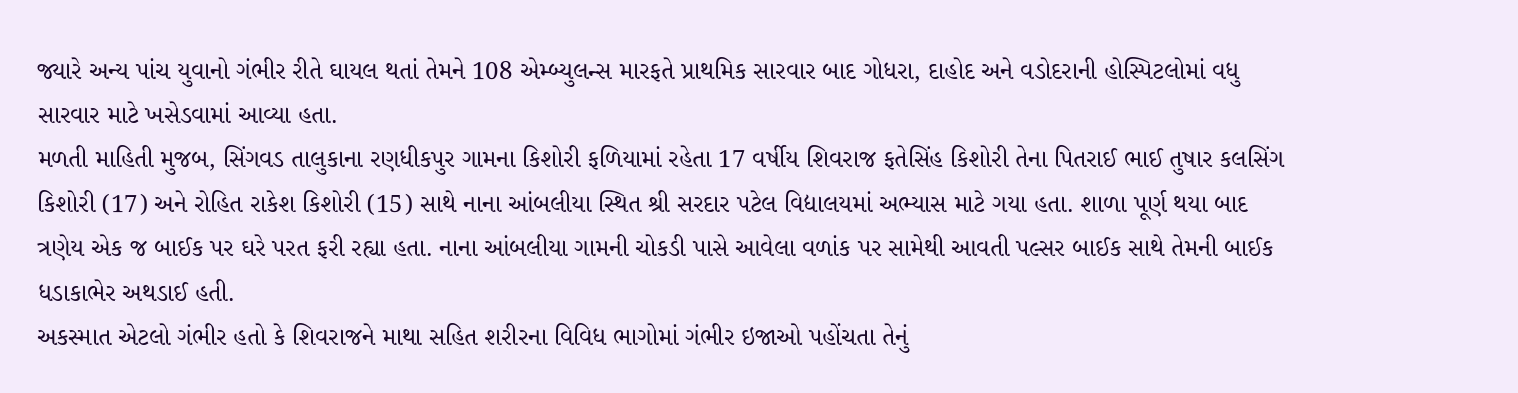જ્યારે અન્ય પાંચ યુવાનો ગંભીર રીતે ઘાયલ થતાં તેમને 108 એમ્બ્યુલન્સ મારફતે પ્રાથમિક સારવાર બાદ ગોધરા, દાહોદ અને વડોદરાની હોસ્પિટલોમાં વધુ સારવાર માટે ખસેડવામાં આવ્યા હતા.
મળતી માહિતી મુજબ, સિંગવડ તાલુકાના રણધીકપુર ગામના કિશોરી ફળિયામાં રહેતા 17 વર્ષીય શિવરાજ ફતેસિંહ કિશોરી તેના પિતરાઈ ભાઈ તુષાર કલસિંગ કિશોરી (17) અને રોહિત રાકેશ કિશોરી (15) સાથે નાના આંબલીયા સ્થિત શ્રી સરદાર પટેલ વિદ્યાલયમાં અભ્યાસ માટે ગયા હતા. શાળા પૂર્ણ થયા બાદ ત્રણેય એક જ બાઈક પર ઘરે પરત ફરી રહ્યા હતા. નાના આંબલીયા ગામની ચોકડી પાસે આવેલા વળાંક પર સામેથી આવતી પલ્સર બાઈક સાથે તેમની બાઈક ધડાકાભેર અથડાઈ હતી.
અકસ્માત એટલો ગંભીર હતો કે શિવરાજને માથા સહિત શરીરના વિવિધ ભાગોમાં ગંભીર ઇજાઓ પહોંચતા તેનું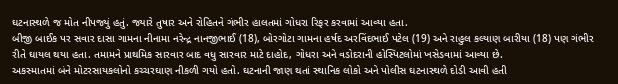ઘટનાસ્થળે જ મોત નીપજ્યું હતું. જ્યારે તુષાર અને રોહિતને ગંભીર હાલતમાં ગોધરા રિફર કરવામાં આવ્યા હતા.
બીજી બાઈક પર સવાર દાસા ગામના નીનામા નરેન્દ્ર નાનજીભાઈ (18), બોરગોટા ગામના હર્ષદ અરવિંદભાઈ પટેલ (19) અને રાહુલ કલ્યાણ બારીયા (18) પણ ગંભીર રીતે ઘાયલ થયા હતા. તમામને પ્રાથમિક સારવાર બાદ વધુ સારવાર માટે દાહોદ, ગોધરા અને વડોદરાની હોસ્પિટલોમાં ખસેડવામાં આવ્યા છે.
અકસ્માતમાં બંને મોટરસાયકલોનો કચ્ચરઘાણ નીકળી ગયો હતો. ઘટનાની જાણ થતાં સ્થાનિક લોકો અને પોલીસ ઘટનાસ્થળે દોડી આવી હતી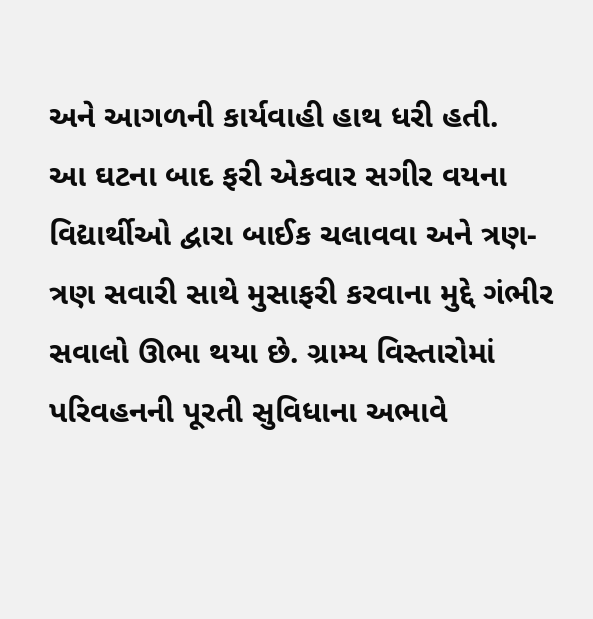અને આગળની કાર્યવાહી હાથ ધરી હતી.
આ ઘટના બાદ ફરી એકવાર સગીર વયના વિદ્યાર્થીઓ દ્વારા બાઈક ચલાવવા અને ત્રણ-ત્રણ સવારી સાથે મુસાફરી કરવાના મુદ્દે ગંભીર સવાલો ઊભા થયા છે. ગ્રામ્ય વિસ્તારોમાં પરિવહનની પૂરતી સુવિધાના અભાવે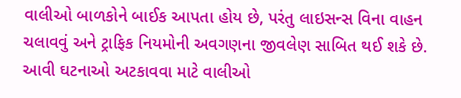વાલીઓ બાળકોને બાઈક આપતા હોય છે, પરંતુ લાઇસન્સ વિના વાહન ચલાવવું અને ટ્રાફિક નિયમોની અવગણના જીવલેણ સાબિત થઈ શકે છે. આવી ઘટનાઓ અટકાવવા માટે વાલીઓ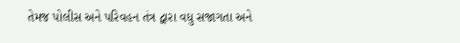તેમજ પોલીસ અને પરિવહન તંત્ર દ્વારા વધુ સજાગતા અને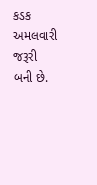કડક અમલવારી જરૂરી બની છે.